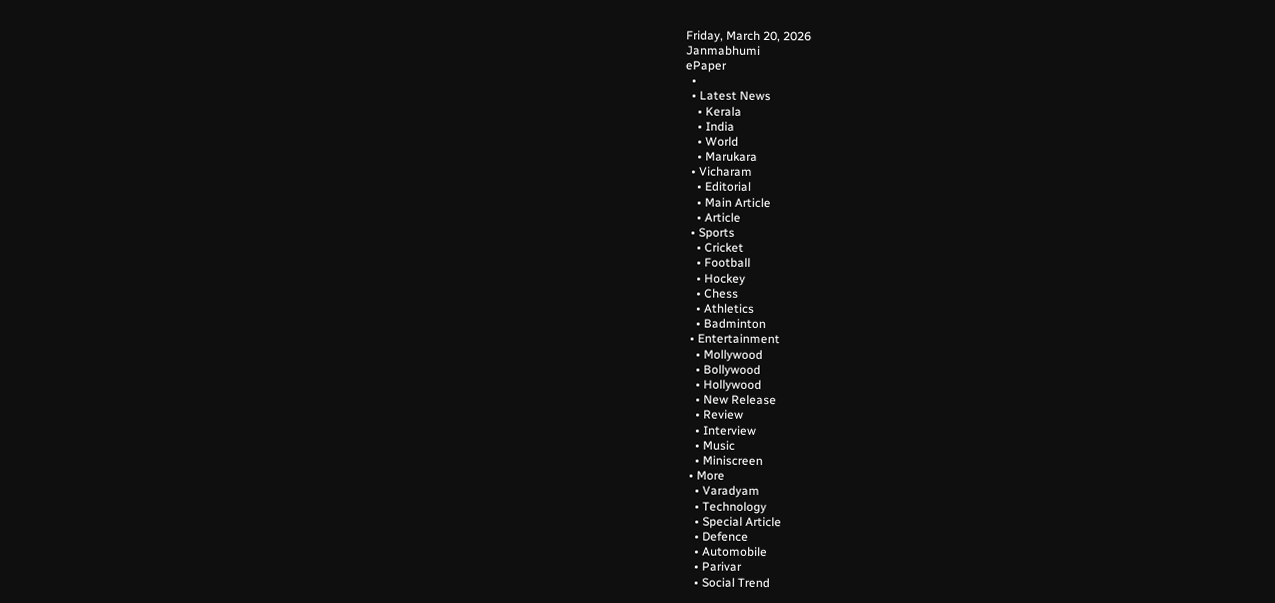Friday, March 20, 2026
Janmabhumi
ePaper
  •
  • Latest News
    • Kerala
    • India
    • World
    • Marukara
  • Vicharam
    • Editorial
    • Main Article
    • Article
  • Sports
    • Cricket
    • Football
    • Hockey
    • Chess
    • Athletics
    • Badminton
  • Entertainment
    • Mollywood
    • Bollywood
    • Hollywood
    • New Release
    • Review
    • Interview
    • Music
    • Miniscreen
  • More
    • Varadyam
    • Technology
    • Special Article
    • Defence
    • Automobile
    • Parivar
    • Social Trend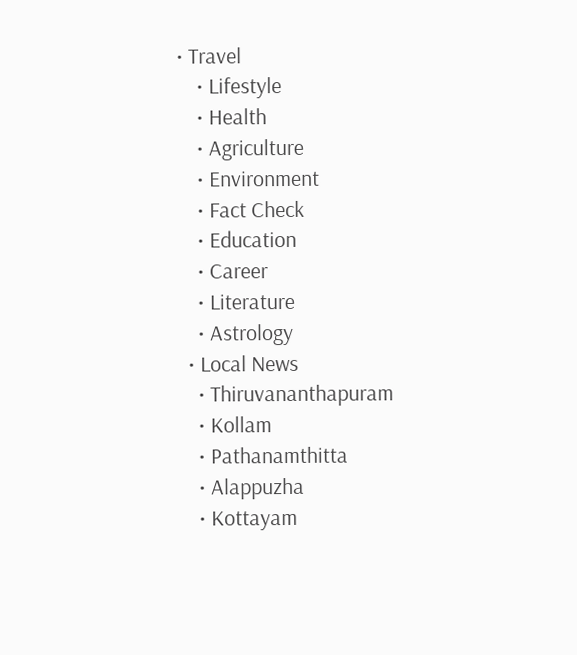• Travel
    • Lifestyle
    • Health
    • Agriculture
    • Environment
    • Fact Check
    • Education
    • Career
    • Literature
    • Astrology
  • Local News
    • Thiruvananthapuram
    • Kollam
    • Pathanamthitta
    • Alappuzha
    • Kottayam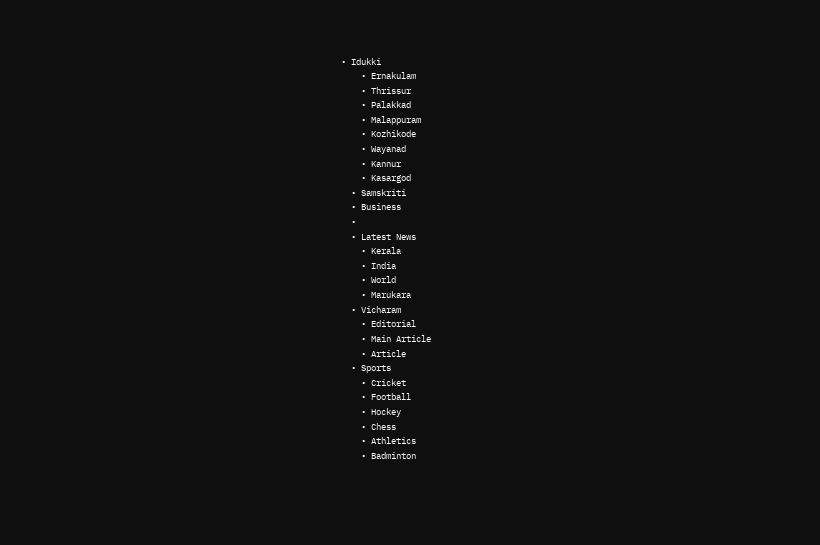• Idukki
    • Ernakulam
    • Thrissur
    • Palakkad
    • Malappuram
    • Kozhikode
    • Wayanad
    • Kannur
    • Kasargod
  • Samskriti
  • Business
  •
  • Latest News
    • Kerala
    • India
    • World
    • Marukara
  • Vicharam
    • Editorial
    • Main Article
    • Article
  • Sports
    • Cricket
    • Football
    • Hockey
    • Chess
    • Athletics
    • Badminton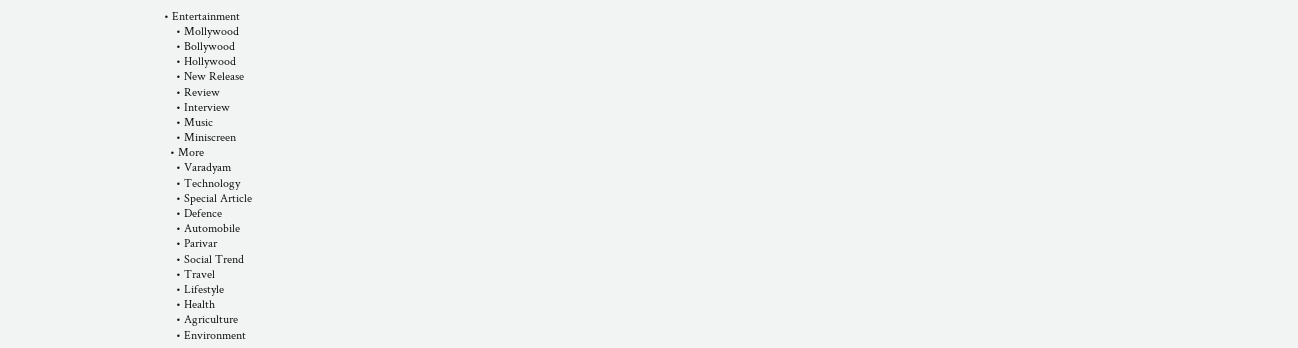• Entertainment
    • Mollywood
    • Bollywood
    • Hollywood
    • New Release
    • Review
    • Interview
    • Music
    • Miniscreen
  • More
    • Varadyam
    • Technology
    • Special Article
    • Defence
    • Automobile
    • Parivar
    • Social Trend
    • Travel
    • Lifestyle
    • Health
    • Agriculture
    • Environment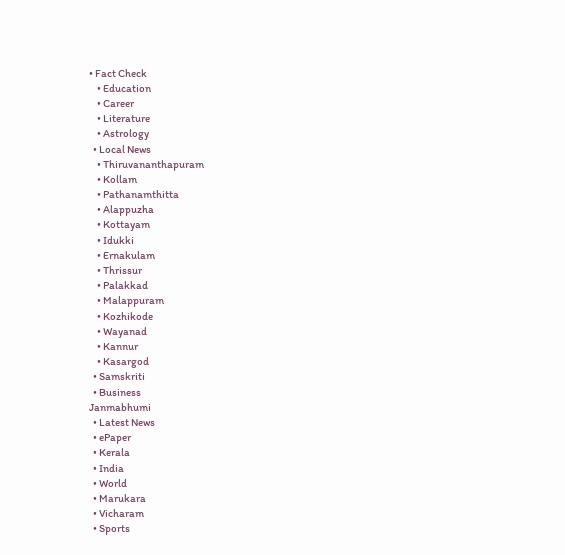• Fact Check
    • Education
    • Career
    • Literature
    • Astrology
  • Local News
    • Thiruvananthapuram
    • Kollam
    • Pathanamthitta
    • Alappuzha
    • Kottayam
    • Idukki
    • Ernakulam
    • Thrissur
    • Palakkad
    • Malappuram
    • Kozhikode
    • Wayanad
    • Kannur
    • Kasargod
  • Samskriti
  • Business
Janmabhumi
  • Latest News
  • ePaper
  • Kerala
  • India
  • World
  • Marukara
  • Vicharam
  • Sports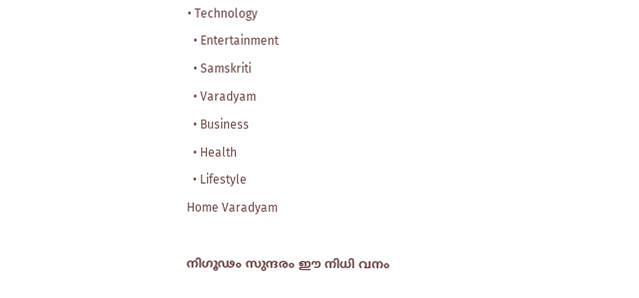• Technology
  • Entertainment
  • Samskriti
  • Varadyam
  • Business
  • Health
  • Lifestyle
Home Varadyam

നിഗൂഢം സുന്ദരം ഈ നിധി വനം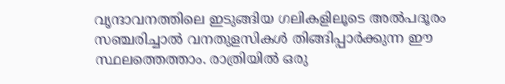വൃന്ദാവനത്തിലെ ഇടുങ്ങിയ ഗലികളിലൂടെ അല്‍പദൂരം സഞ്ചരിച്ചാല്‍ വനതുളസികള്‍ തിങ്ങിപ്പാര്‍ക്കുന്ന ഈ സ്ഥലത്തെത്താം. രാത്രിയില്‍ ഒരു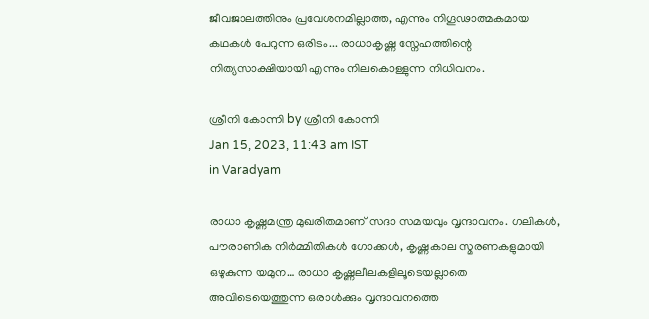ജീവജാലത്തിനും പ്രവേശനമില്ലാത്ത, എന്നും നിഗൂഢാത്മകമായ കഥകള്‍ പേറുന്ന ഒരിടം... രാധാകൃഷ്ണ സ്നേഹത്തിന്റെ നിത്യസാക്ഷിയായി എന്നും നിലകൊള്ളുന്ന നിധിവനം.

ശ്രീനി കോന്നി by ശ്രീനി കോന്നി
Jan 15, 2023, 11:43 am IST
in Varadyam

രാധാ കൃഷ്ണമന്ത്ര മുഖരിതമാണ് സദാ സമയവും വൃന്ദാവനം. ഗലികള്‍, പൗരാണിക നിര്‍മ്മിതികള്‍ ഗോക്കള്‍, കൃഷ്ണകാല സ്മരണകളുമായി ഒഴുകുന്ന യമുന… രാധാ കൃഷ്ണലീലകളിലൂടെയല്ലാതെ അവിടെയെത്തുന്ന ഒരാള്‍ക്കും വൃന്ദാവനത്തെ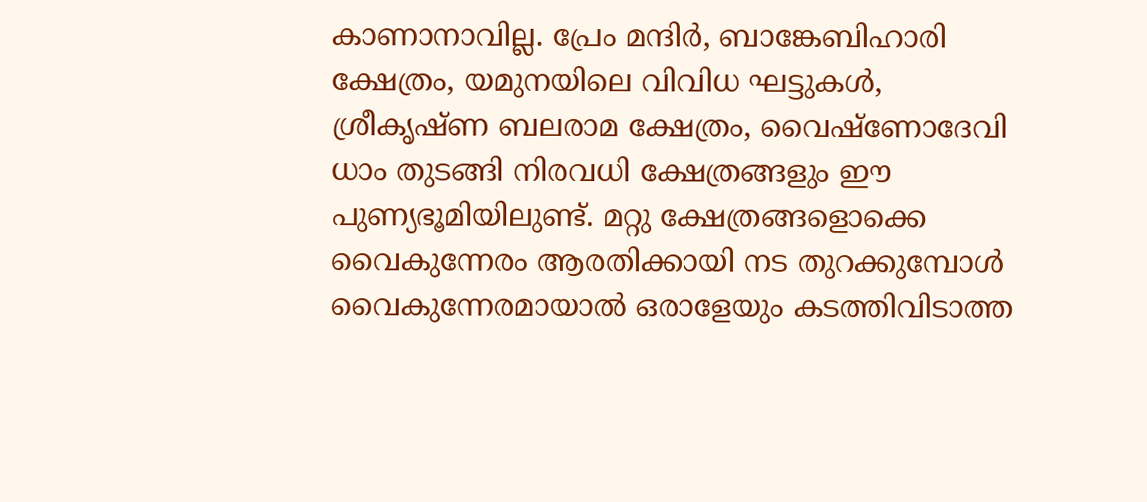കാണാനാവില്ല. പ്രേം മന്ദിര്‍, ബാങ്കേബിഹാരി ക്ഷേത്രം, യമുനയിലെ വിവിധ ഘട്ടുകള്‍, ശ്രീകൃഷ്ണ ബലരാമ ക്ഷേത്രം, വൈഷ്‌ണോദേവി ധാം തുടങ്ങി നിരവധി ക്ഷേത്രങ്ങളും ഈ പുണ്യഭൂമിയിലുണ്ട്. മറ്റു ക്ഷേത്രങ്ങളൊക്കെ വൈകുന്നേരം ആരതിക്കായി നട തുറക്കുമ്പോള്‍ വൈകുന്നേരമായാല്‍ ഒരാളേയും കടത്തിവിടാത്ത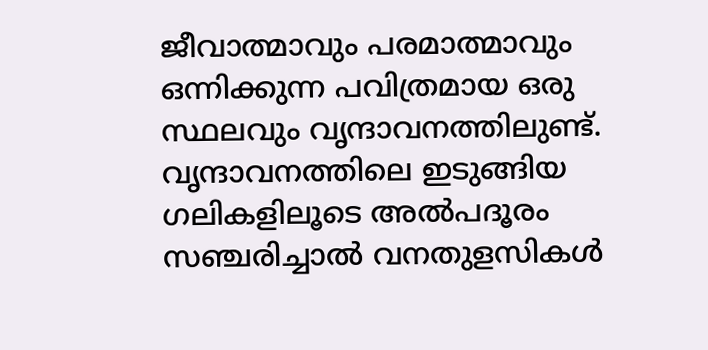ജീവാത്മാവും പരമാത്മാവും ഒന്നിക്കുന്ന പവിത്രമായ ഒരു സ്ഥലവും വൃന്ദാവനത്തിലുണ്ട്. വൃന്ദാവനത്തിലെ ഇടുങ്ങിയ ഗലികളിലൂടെ അല്‍പദൂരം സഞ്ചരിച്ചാല്‍ വനതുളസികള്‍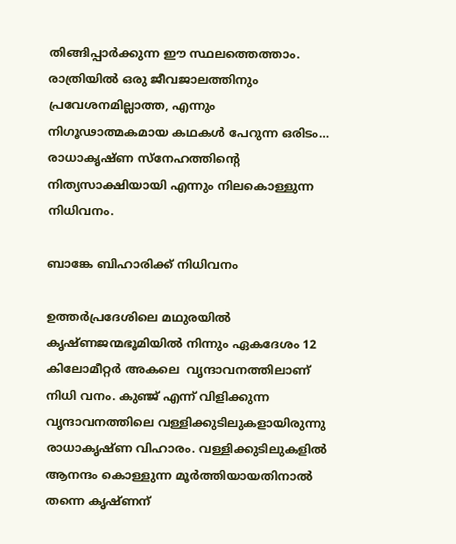തിങ്ങിപ്പാര്‍ക്കുന്ന ഈ സ്ഥലത്തെത്താം. രാത്രിയില്‍ ഒരു ജീവജാലത്തിനും പ്രവേശനമില്ലാത്ത, എന്നും  നിഗൂഢാത്മകമായ കഥകള്‍ പേറുന്ന ഒരിടം… രാധാകൃഷ്ണ സ്നേഹത്തിന്റെ നിത്യസാക്ഷിയായി എന്നും നിലകൊള്ളുന്ന നിധിവനം.

ബാങ്കേ ബിഹാരിക്ക് നിധിവനം

ഉത്തര്‍പ്രദേശിലെ മഥുരയില്‍ കൃഷ്ണജന്മഭൂമിയില്‍ നിന്നും ഏകദേശം 12 കിലോമീറ്റര്‍ അകലെ  വൃന്ദാവനത്തിലാണ് നിധി വനം. കുഞ്ജ് എന്ന് വിളിക്കുന്ന വൃന്ദാവനത്തിലെ വള്ളിക്കുടിലുകളായിരുന്നു രാധാകൃഷ്ണ വിഹാരം. വള്ളിക്കുടിലുകളില്‍ ആനന്ദം കൊള്ളുന്ന മൂര്‍ത്തിയായതിനാല്‍ തന്നെ കൃഷ്ണന്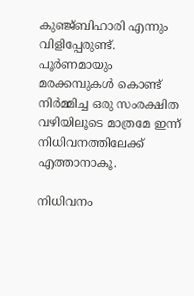കുഞ്ജ്ബിഹാരി എന്നും വിളിപ്പേരുണ്ട്. പൂര്‍ണമായും മരക്കമ്പുകള്‍ കൊണ്ട് നിര്‍മ്മിച്ച ഒരു സംരക്ഷിത വഴിയിലൂടെ മാത്രമേ ഇന്ന് നിധിവനത്തിലേക്ക് എത്താനാകൂ.

നിധിവനം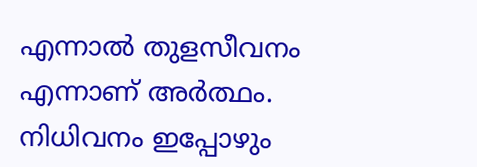എന്നാല്‍ തുളസീവനം എന്നാണ് അര്‍ത്ഥം. നിധിവനം ഇപ്പോഴും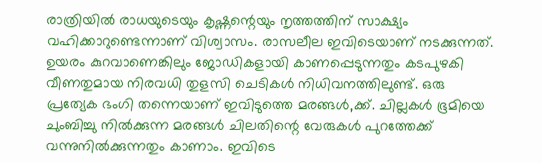രാത്രിയില്‍ രാധയുടെയും കൃഷ്ണന്റെയും നൃത്തത്തിന് സാക്ഷ്യം വഹിക്കാറുണ്ടെന്നാണ് വിശ്വാസം. രാസലീല ഇവിടെയാണ് നടക്കുന്നത്. ഉയരം കുറവാണെങ്കിലും ജോഡികളായി കാണപ്പെടുന്നതും കടപുഴകി വീണതുമായ നിരവധി തുളസി ചെടികള്‍ നിധിവനത്തിലുണ്ട്. ഒരു പ്രത്യേക ഭംഗി തന്നെയാണ് ഇവിടുത്തെ മരങ്ങള്‍,ക്ക്. ചില്ലകള്‍ ഭൂമിയെ ചുംബിച്ചു നില്‍ക്കുന്ന മരങ്ങള്‍ ചിലതിന്റെ വേരുകള്‍ പുറത്തേക്ക് വന്നുനില്‍ക്കുന്നതും കാണാം. ഇവിടെ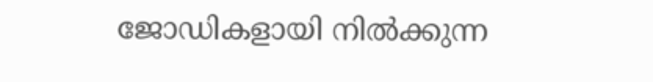ജോഡികളായി നില്‍ക്കുന്ന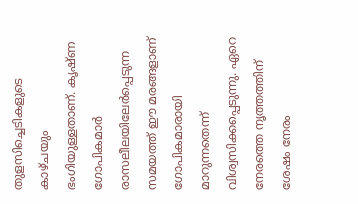തുളസിച്ചെടികളുടെ കാഴ്ചയും ഭംഗിയുള്ളതാണ്. കൃഷ്ണ ഗോപികമാര്‍ രാസലീലയിലേര്‍പ്പെടുന്ന സമയത്ത് ഈ മരങ്ങളാണ് ഗോപികമാരായി മാറുന്നതെന്ന് വിശ്വസിക്കപ്പെടുന്നു. ഏറെ നേരത്തെ നൃത്തത്തിന് ശേഷം നേരം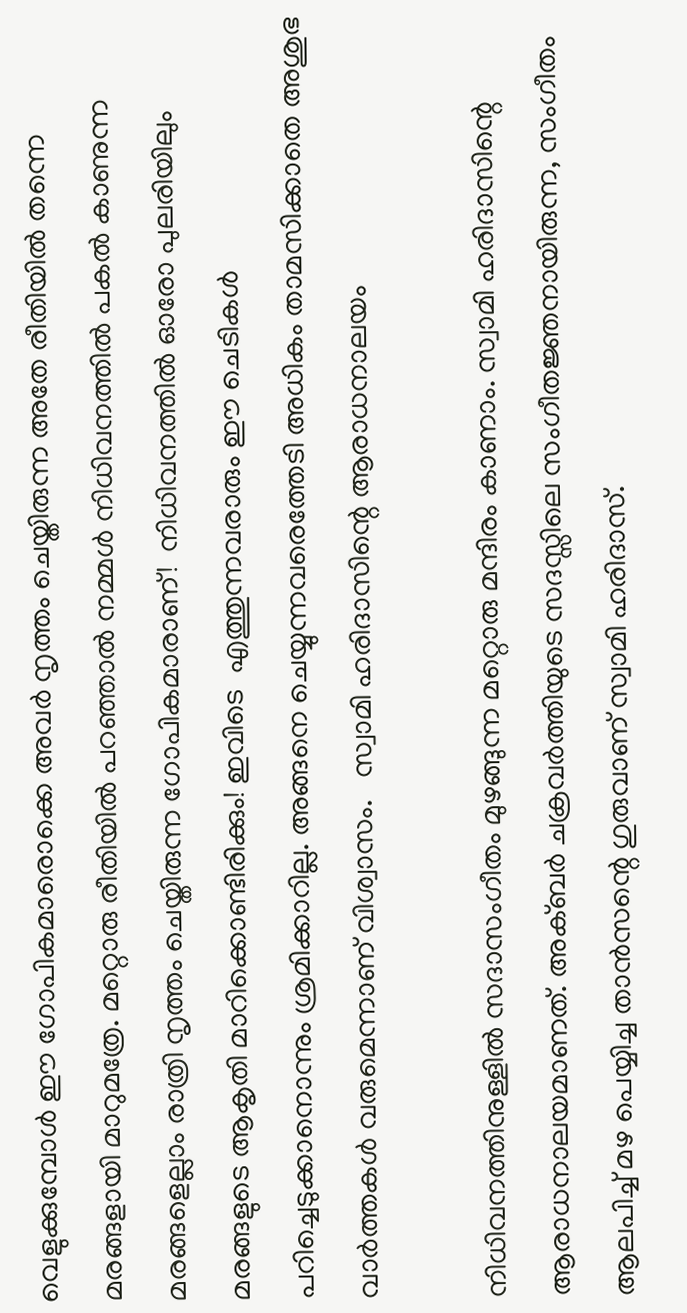വെളുക്കുമ്പോള്‍ ഈ ഗോപികമാരൊക്കെ അവര്‍ നൃത്തം ചെയ്തിരുന്ന അതേ രീതിയില്‍ തന്നെ മരങ്ങളായി മാറുമത്രേ. മറ്റൊരു രീതിയില്‍ പറഞ്ഞാല്‍ നമ്മള്‍ നിധിവനത്തില്‍ പകല്‍ കാണുന്ന മരങ്ങളെല്ലാം രാത്രി നൃത്തം ചെയ്തിരുന്ന ഗോപികമാരാണ്!  നിധിവനത്തില്‍ ഓരോ പുലരിയിലും മരങ്ങളുടെ ആകൃതി മാറിക്കൊണ്ടിരിക്കും! ഇവിടെ  എത്തുന്നവരാരും ഈ ചെടികള്‍ പറിച്ചെടുക്കാനൊന്നും ശ്രമിക്കാറില്ല. അങ്ങനെ ചെയ്യുന്നവരെത്തേടി അധികം താമസിക്കാതെ അശുഭ വാര്‍ത്തകള്‍ വരുമെന്നാണ് വിശ്വാസം.   സ്വാമി ഹരിദാസിന്റെ ആരാധനാലയം

നിധിവനത്തിനുള്ളില്‍ സദാസംഗീതം മുഴങ്ങുന്ന മറ്റൊരു മന്ദിരം കാണാം. സ്വാമി ഹരിദാസിന്റെ ആരാധനാലയമാണത്. അക്ബര്‍ ചക്രവര്‍ത്തിയുടെ സദസ്സിലെ സംഗീതജ്ഞനായിരുന്ന, സംഗീതം ആലപിച്ച് മഴ പെയ്യിച്ച താന്‍സന്റെ ഗുരുവാണ് സ്വാമി ഹരിദാസ്.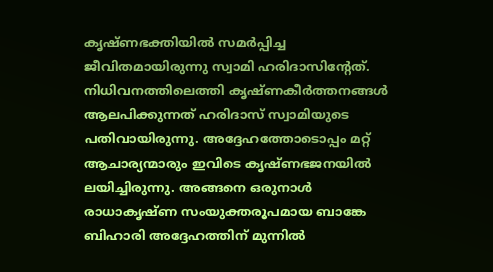കൃഷ്ണഭക്തിയില്‍ സമര്‍പ്പിച്ച ജീവിതമായിരുന്നു സ്വാമി ഹരിദാസിന്റേത്. നിധിവനത്തിലെത്തി കൃഷ്ണകീര്‍ത്തനങ്ങള്‍ ആലപിക്കുന്നത് ഹരിദാസ് സ്വാമിയുടെ പതിവായിരുന്നു. അദ്ദേഹത്തോടൊപ്പം മറ്റ് ആചാര്യന്മാരും ഇവിടെ കൃഷ്ണഭജനയില്‍ ലയിച്ചിരുന്നു. അങ്ങനെ ഒരുനാള്‍ രാധാകൃഷ്ണ സംയുക്തരൂപമായ ബാങ്കേ ബിഹാരി അദ്ദേഹത്തിന് മുന്നില്‍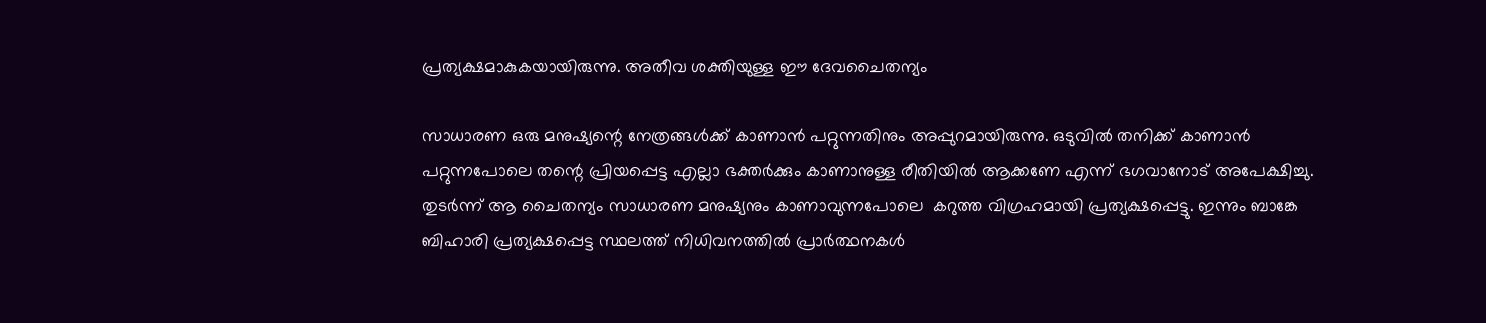പ്രത്യക്ഷമാകുകയായിരുന്നു. അതീവ ശക്തിയുള്ള ഈ ദേവചൈതന്യം

സാധാരണ ഒരു മനുഷ്യന്റെ നേത്രങ്ങള്‍ക്ക് കാണാന്‍ പറ്റുന്നതിനും അപ്പുറമായിരുന്നു. ഒടുവില്‍ തനിക്ക് കാണാന്‍ പറ്റുന്നപോലെ തന്റെ പ്രിയപ്പെട്ട എല്ലാ ഭക്തര്‍ക്കും കാണാനുള്ള രീതിയില്‍ ആക്കണേ എന്ന് ഭഗവാനോട് അപേക്ഷിച്ചു. തുടര്‍ന്ന് ആ ചൈതന്യം സാധാരണ മനുഷ്യനും കാണാവുന്നപോലെ  കറുത്ത വിഗ്രഹമായി പ്രത്യക്ഷപ്പെട്ടു. ഇന്നും ബാങ്കേ ബിഹാരി പ്രത്യക്ഷപ്പെട്ട സ്ഥലത്ത് നിധിവനത്തില്‍ പ്രാര്‍ത്ഥനകള്‍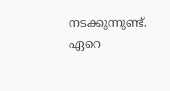നടക്കുന്നുണ്ട്. ഏറെ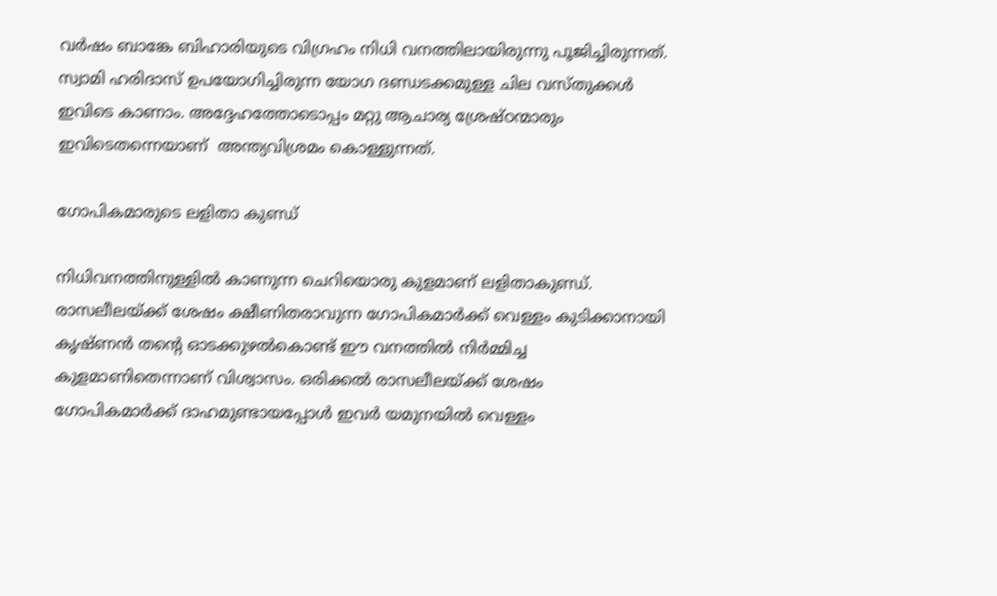വര്‍ഷം ബാങ്കേ ബിഹാരിയുടെ വിഗ്രഹം നിധി വനത്തിലായിരുന്നു പൂജിച്ചിരുന്നത്. സ്വാമി ഹരിദാസ് ഉപയോഗിച്ചിരുന്ന യോഗ ദണ്ഡടക്കമുള്ള ചില വസ്തുക്കള്‍ ഇവിടെ കാണാം. അദ്ദേഹത്തോടൊപ്പം മറ്റു ആചാര്യ ശ്രേഷ്ഠന്മാരും ഇവിടെതന്നെയാണ്  അന്ത്യവിശ്രമം കൊള്ളുന്നത്.

ഗോപികമാരുടെ ലളിതാ കുണ്ഡ്

നിധിവനത്തിനുള്ളില്‍ കാണുന്ന ചെറിയൊരു കുളമാണ് ലളിതാകുണ്ഡ്. രാസലീലയ്‌ക്ക് ശേഷം ക്ഷീണിതരാവുന്ന ഗോപികമാര്‍ക്ക് വെള്ളം കുടിക്കാനായി കൃഷ്ണന്‍ തന്റെ ഓടക്കുഴല്‍കൊണ്ട് ഈ വനത്തില്‍ നിര്‍മ്മിച്ച കുളമാണിതെന്നാണ് വിശ്വാസം. ഒരിക്കല്‍ രാസലീലയ്‌ക്ക് ശേഷം ഗോപികമാര്‍ക്ക് ദാഹമുണ്ടായപ്പോള്‍ ഇവര്‍ യമുനയില്‍ വെള്ളം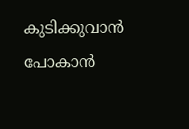കുടിക്കുവാന്‍ പോകാന്‍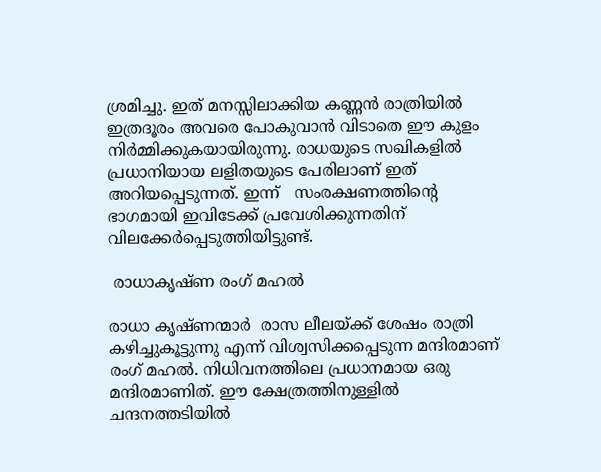ശ്രമിച്ചു. ഇത് മനസ്സിലാക്കിയ കണ്ണന്‍ രാത്രിയില്‍ ഇത്രദൂരം അവരെ പോകുവാന്‍ വിടാതെ ഈ കുളം നിര്‍മ്മിക്കുകയായിരുന്നു. രാധയുടെ സഖികളില്‍ പ്രധാനിയായ ലളിതയുടെ പേരിലാണ് ഇത് അറിയപ്പെടുന്നത്. ഇന്ന്   സംരക്ഷണത്തിന്റെ ഭാഗമായി ഇവിടേക്ക് പ്രവേശിക്കുന്നതിന് വിലക്കേര്‍പ്പെടുത്തിയിട്ടുണ്ട്.

 രാധാകൃഷ്ണ രംഗ് മഹല്‍

രാധാ കൃഷ്ണന്മാര്‍  രാസ ലീലയ്‌ക്ക് ശേഷം രാത്രി കഴിച്ചുകൂട്ടുന്നു എന്ന് വിശ്വസിക്കപ്പെടുന്ന മന്ദിരമാണ് രംഗ് മഹല്‍. നിധിവനത്തിലെ പ്രധാനമായ ഒരു മന്ദിരമാണിത്. ഈ ക്ഷേത്രത്തിനുള്ളില്‍ ചന്ദനത്തടിയില്‍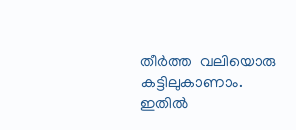തീര്‍ത്ത  വലിയൊരു കട്ടിലുകാണാം. ഇതില്‍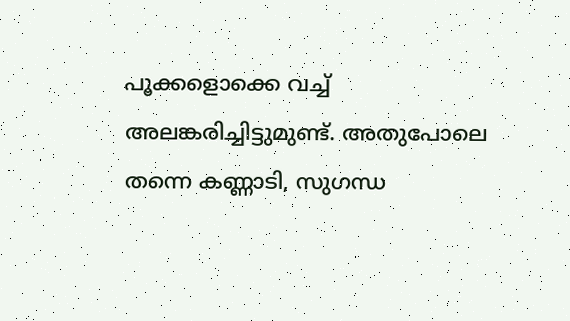പൂക്കളൊക്കെ വച്ച് അലങ്കരിച്ചിട്ടുമുണ്ട്. അതുപോലെ തന്നെ കണ്ണാടി, സുഗന്ധ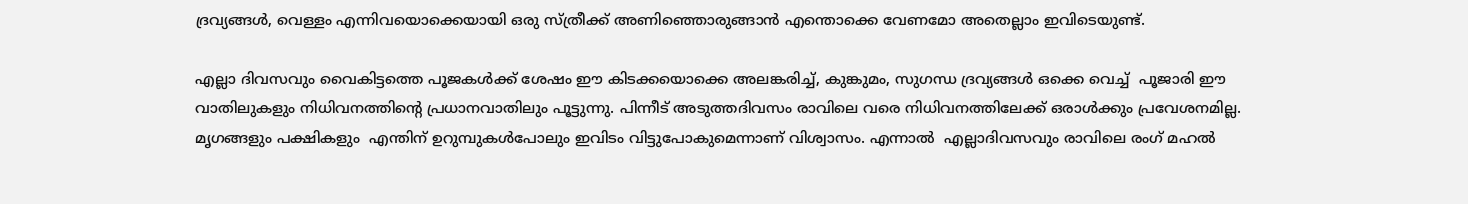ദ്രവ്യങ്ങള്‍, വെള്ളം എന്നിവയൊക്കെയായി ഒരു സ്ത്രീക്ക് അണിഞ്ഞൊരുങ്ങാന്‍ എന്തൊക്കെ വേണമോ അതെല്ലാം ഇവിടെയുണ്ട്.

എല്ലാ ദിവസവും വൈകിട്ടത്തെ പൂജകള്‍ക്ക് ശേഷം ഈ കിടക്കയൊക്കെ അലങ്കരിച്ച്, കുങ്കുമം, സുഗന്ധ ദ്രവ്യങ്ങള്‍ ഒക്കെ വെച്ച്  പൂജാരി ഈ വാതിലുകളും നിധിവനത്തിന്റെ പ്രധാനവാതിലും പൂട്ടുന്നു. പിന്നീട് അടുത്തദിവസം രാവിലെ വരെ നിധിവനത്തിലേക്ക് ഒരാള്‍ക്കും പ്രവേശനമില്ല. മൃഗങ്ങളും പക്ഷികളും  എന്തിന് ഉറുമ്പുകള്‍പോലും ഇവിടം വിട്ടുപോകുമെന്നാണ് വിശ്വാസം. എന്നാല്‍  എല്ലാദിവസവും രാവിലെ രംഗ് മഹല്‍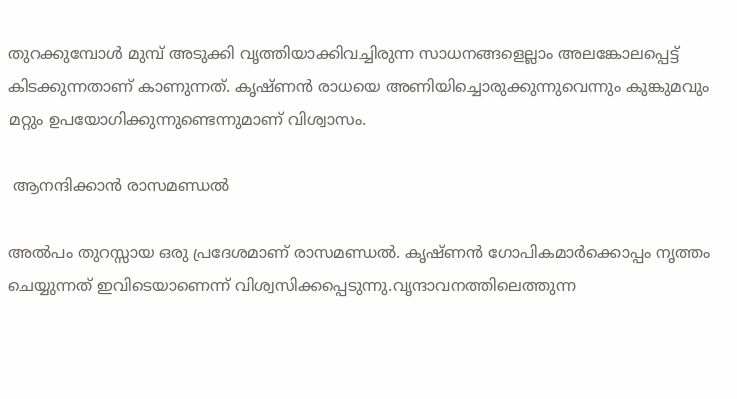തുറക്കുമ്പോള്‍ മുമ്പ് അടുക്കി വൃത്തിയാക്കിവച്ചിരുന്ന സാധനങ്ങളെല്ലാം അലങ്കോലപ്പെട്ട് കിടക്കുന്നതാണ് കാണുന്നത്. കൃഷ്ണന്‍ രാധയെ അണിയിച്ചൊരുക്കുന്നുവെന്നും കുങ്കുമവും മറ്റും ഉപയോഗിക്കുന്നുണ്ടെന്നുമാണ് വിശ്വാസം.

 ആനന്ദിക്കാന്‍ രാസമണ്ഡല്‍

അല്‍പം തുറസ്സായ ഒരു പ്രദേശമാണ് രാസമണ്ഡല്‍. കൃഷ്ണന്‍ ഗോപികമാര്‍ക്കൊപ്പം നൃത്തം ചെയ്യുന്നത് ഇവിടെയാണെന്ന് വിശ്വസിക്കപ്പെടുന്നു.വൃന്ദാവനത്തിലെത്തുന്ന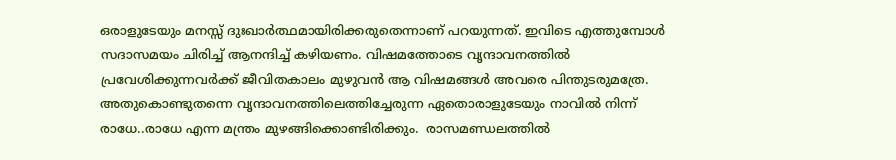ഒരാളുടേയും മനസ്സ് ദുഃഖാര്‍ത്ഥമായിരിക്കരുതെന്നാണ് പറയുന്നത്. ഇവിടെ എത്തുമ്പോള്‍ സദാസമയം ചിരിച്ച് ആനന്ദിച്ച് കഴിയണം. വിഷമത്തോടെ വൃന്ദാവനത്തില്‍ പ്രവേശിക്കുന്നവര്‍ക്ക് ജീവിതകാലം മുഴുവന്‍ ആ വിഷമങ്ങള്‍ അവരെ പിന്തുടരുമത്രേ. അതുകൊണ്ടുതന്നെ വൃന്ദാവനത്തിലെത്തിച്ചേരുന്ന ഏതൊരാളുടേയും നാവില്‍ നിന്ന് രാധേ..രാധേ എന്ന മന്ത്രം മുഴങ്ങിക്കൊണ്ടിരിക്കും.  രാസമണ്ഡലത്തില്‍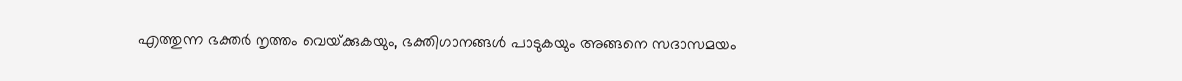എത്തുന്ന ഭക്തര്‍ നൃത്തം വെയ്‌ക്കുകയും, ഭക്തിഗാനങ്ങള്‍ പാടുകയും അങ്ങനെ സദാസമയം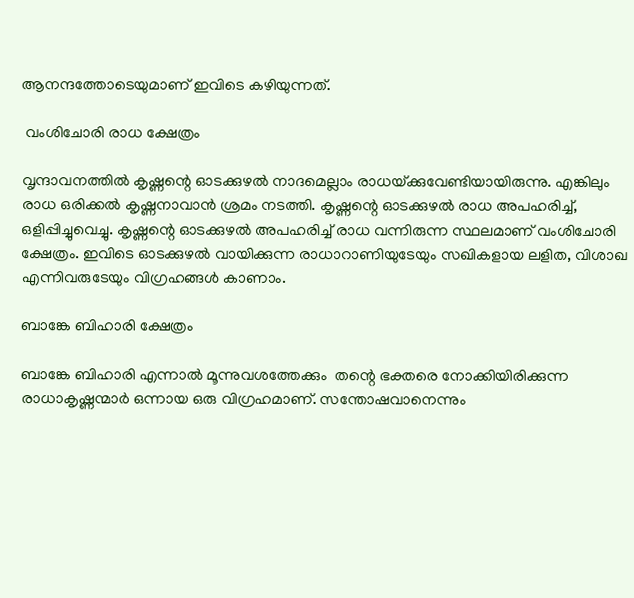ആനന്ദത്തോടെയുമാണ് ഇവിടെ കഴിയുന്നത്.

 വംശിചോരി രാധ ക്ഷേത്രം

വൃന്ദാവനത്തില്‍ കൃഷ്ണന്റെ ഓടക്കുഴല്‍ നാദമെല്ലാം രാധയ്‌ക്കുവേണ്ടിയായിരുന്നു. എങ്കിലും രാധ ഒരിക്കല്‍ കൃഷ്ണനാവാന്‍ ശ്രമം നടത്തി. കൃഷ്ണന്റെ ഓടക്കുഴല്‍ രാധ അപഹരിച്ച്, ഒളിപ്പിച്ചുവെച്ചു. കൃഷ്ണന്റെ ഓടക്കുഴല്‍ അപഹരിച്ച് രാധ വന്നിരുന്ന സ്ഥലമാണ് വംശിചോരി ക്ഷേത്രം. ഇവിടെ ഓടക്കുഴല്‍ വായിക്കുന്ന രാധാറാണിയുടേയും സഖികളായ ലളിത, വിശാഖ എന്നിവരുടേയും വിഗ്രഹങ്ങള്‍ കാണാം.

ബാങ്കേ ബിഹാരി ക്ഷേത്രം

ബാങ്കേ ബിഹാരി എന്നാല്‍ മൂന്നുവശത്തേക്കും  തന്റെ ഭക്തരെ നോക്കിയിരിക്കുന്ന രാധാകൃഷ്ണന്മാര്‍ ഒന്നായ ഒരു വിഗ്രഹമാണ്. സന്തോഷവാനെന്നും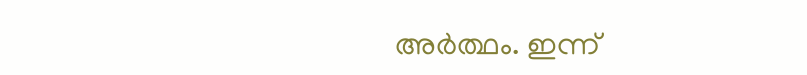അര്‍ത്ഥം. ഇന്ന്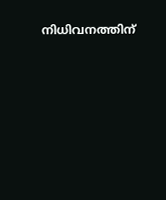നിധിവനത്തിന്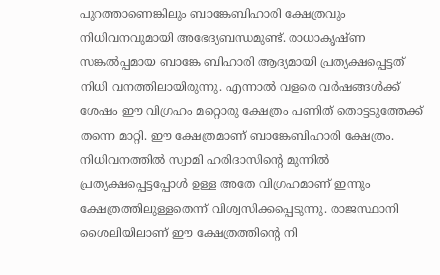പുറത്താണെങ്കിലും ബാങ്കേബിഹാരി ക്ഷേത്രവും നിധിവനവുമായി അഭേദ്യബന്ധമുണ്ട്. രാധാകൃഷ്ണ സങ്കല്‍പ്പമായ ബാങ്കേ ബിഹാരി ആദ്യമായി പ്രത്യക്ഷപ്പെട്ടത് നിധി വനത്തിലായിരുന്നു. എന്നാല്‍ വളരെ വര്‍ഷങ്ങള്‍ക്ക് ശേഷം ഈ വിഗ്രഹം മറ്റൊരു ക്ഷേത്രം പണിത് തൊട്ടടുത്തേക്ക് തന്നെ മാറ്റി. ഈ ക്ഷേത്രമാണ് ബാങ്കേബിഹാരി ക്ഷേത്രം. നിധിവനത്തില്‍ സ്വാമി ഹരിദാസിന്റെ മുന്നില്‍ പ്രത്യക്ഷപ്പെട്ടപ്പോള്‍ ഉള്ള അതേ വിഗ്രഹമാണ് ഇന്നും ക്ഷേത്രത്തിലുള്ളതെന്ന് വിശ്വസിക്കപ്പെടുന്നു. രാജസ്ഥാനി ശൈലിയിലാണ് ഈ ക്ഷേത്രത്തിന്റെ നി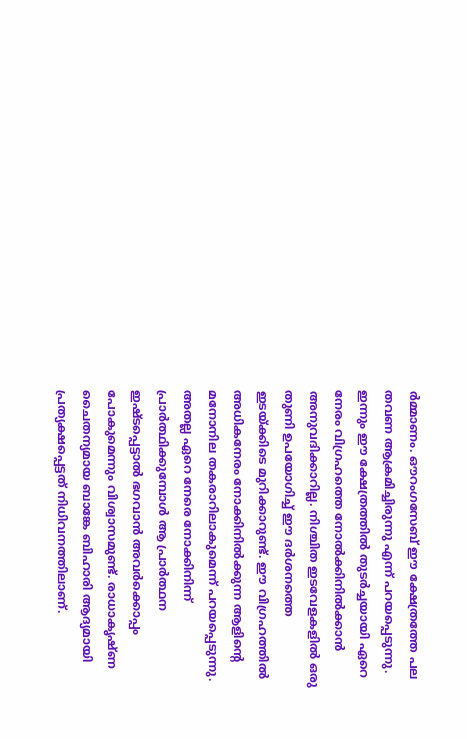ര്‍മ്മാണം. ഔറംഗസേബ് ഈ ക്ഷേത്രത്തേ പല തവണ ആക്രമിച്ചിരുന്നു എന്ന് പറയപ്പെടുന്നു. ഇന്നും ഈ ക്ഷേത്രത്തില്‍ തുടര്‍ച്ചയായി ഏറെ  നേരം വിഗ്രഹത്തെ നോല്‍ക്കിനില്‍ക്കാന്‍ അനുവദിക്കാറില്ല. നിശ്ചിത ഇടവേളകളില്‍ ഒരു തുണി ഉപയോഗിച്ച് ഈ ദര്‍ശനത്തെ ഇടയ്‌ക്കിടെ മുറിക്കാറുണ്ട്. ഈ വിഗ്രഹത്തില്‍ അധികനേരം നോക്കിനില്‍ക്കുന്ന ആളിന്റെ മനോനില തകരാറിലാകുമെന്ന് പറയപ്പെടുന്നു. അതല്ല ഏറെ നേരെ നോക്കിനിന്ന് പ്രാര്‍ത്ഥിക്കുമ്പോള്‍ ആ പ്രാര്‍ത്ഥന ഇഷ്ടപ്പെട്ടാല്‍ ഭഗവാന്‍ അവര്‍ക്കൊപ്പം പോകുമെന്നും വിശ്വാസമുണ്ട്. രാധാകൃഷ്ണ ചൈതന്യമായ ബാങ്കേ ബിഹാരി ആദ്യമായി പ്രത്യക്ഷപ്പെട്ടത് നിധിവനത്തിലാണ്.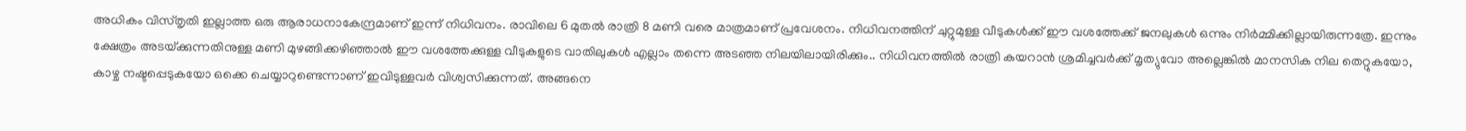അധികം വിസ്തൃതി ഇല്ലാത്ത ഒരു ആരാധനാകേന്ദ്രമാണ് ഇന്ന് നിധിവനം. രാവിലെ 6 മുതല്‍ രാത്രി 8 മണി വരെ മാത്രമാണ് പ്രവേശനം. നിധിവനത്തിന് ചുറ്റുമുള്ള വീടുകള്‍ക്ക് ഈ വശത്തേക്ക് ജനലുകള്‍ ഒന്നും നിര്‍മ്മിക്കില്ലായിരുന്നത്രേ. ഇന്നും ക്ഷേത്രം അടയ്‌ക്കുന്നതിനുള്ള മണി മുഴങ്ങിക്കഴിഞ്ഞാല്‍ ഈ വശത്തേക്കുള്ള വീടുകളുടെ വാതിലുകള്‍ എല്ലാം തന്നെ അടഞ്ഞ നിലയിലായിരിക്കും.. നിധിവനത്തില്‍ രാത്രി കയറാന്‍ ശ്രമിച്ചവര്‍ക്ക് മൃത്യുവോ അല്ലെങ്കില്‍ മാനസിക നില തെറ്റുകയോ, കാഴ്ച നഷ്ടപ്പെടുകയോ ഒക്കെ ചെയ്യാറുണ്ടെന്നാണ് ഇവിടുള്ളവര്‍ വിശ്വസിക്കുന്നത്. അങ്ങനെ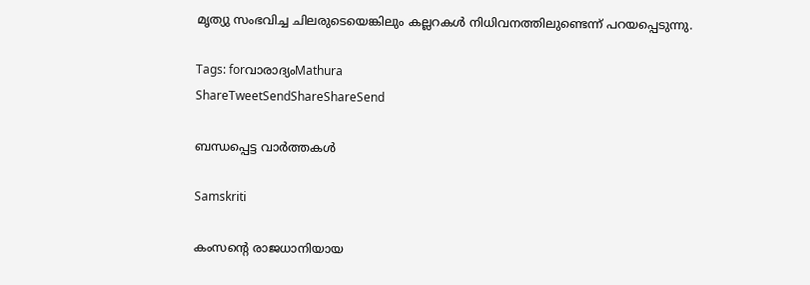മൃത്യു സംഭവിച്ച ചിലരുടെയെങ്കിലും കല്ലറകള്‍ നിധിവനത്തിലുണ്ടെന്ന് പറയപ്പെടുന്നു.

Tags: forവാരാദ്യംMathura
ShareTweetSendShareShareSend

ബന്ധപ്പെട്ട വാര്‍ത്തകള്‍

Samskriti

കംസന്റെ രാജധാനിയായ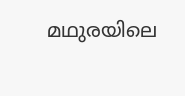മഥുരയിലെ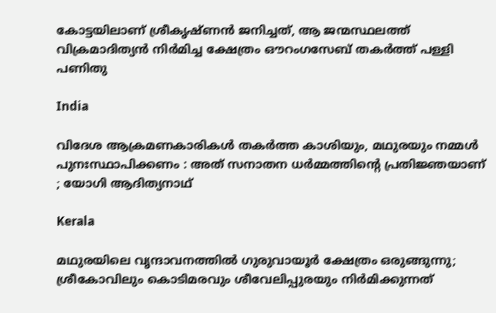കോട്ടയിലാണ് ശ്രീകൃഷ്ണന്‍ ജനിച്ചത്, ആ ജന്മസ്ഥലത്ത് വിക്രമാദിത്യന്‍ നിര്‍മിച്ച ക്ഷേത്രം ഔറംഗസേബ് തകര്‍ത്ത് പള്ളി പണിതു

India

വിദേശ ആക്രമണകാരികൾ തകർത്ത കാശിയും, മഥുരയും നമ്മൾ പുനഃസ്ഥാപിക്കണം : അത് സനാതന ധർമ്മത്തിന്റെ പ്രതിജ്ഞയാണ് ; യോഗി ആദിത്യനാഥ്

Kerala

മഥുരയിലെ വൃന്ദാവനത്തില്‍ ഗുരുവായൂര്‍ ക്ഷേത്രം ഒരുങ്ങുന്നു; ശ്രീകോവിലും കൊടിമരവും ശീവേലിപ്പുരയും നിർമിക്കുന്നത്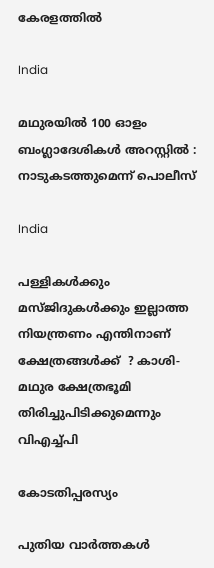കേരളത്തില്‍

India

മഥുരയിൽ 100 ഓളം ബംഗ്ലാദേശികൾ അറസ്റ്റിൽ : നാടുകടത്തുമെന്ന് പൊലീസ്

India

പള്ളികൾക്കും മസ്ജിദുകൾക്കും ഇല്ലാത്ത നിയന്ത്രണം എന്തിനാണ്  ക്ഷേത്രങ്ങൾക്ക്  ? കാശി-മഥുര ക്ഷേത്രഭൂമി തിരിച്ചുപിടിക്കുമെന്നും വിഎച്ച്പി

കോടതിപ്പരസ്യം

പുതിയ വാര്‍ത്തകള്‍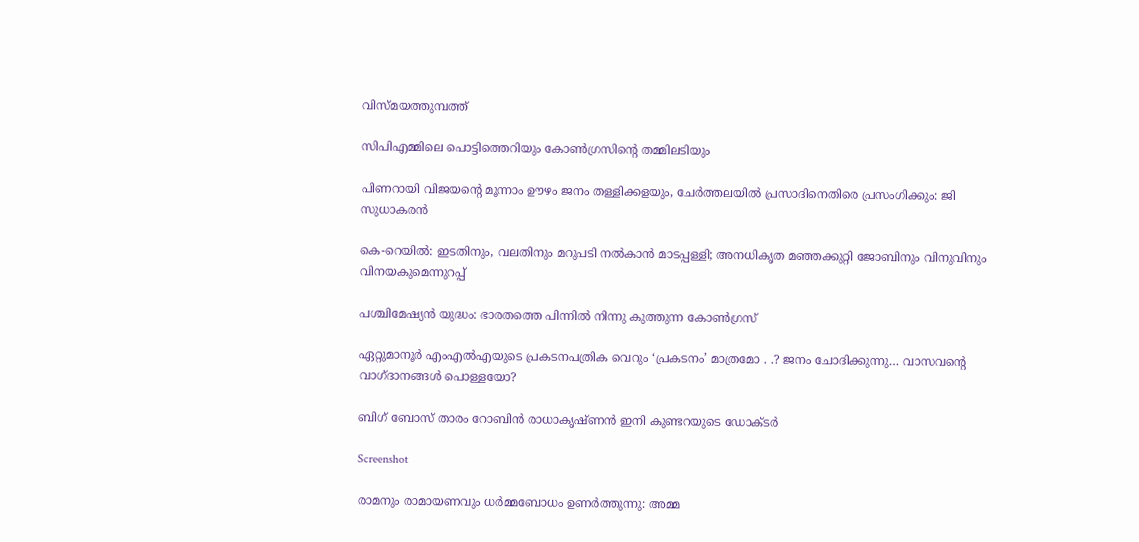വിസ്മയത്തുമ്പത്ത്

സിപിഎമ്മിലെ പൊട്ടിത്തെറിയും കോണ്‍ഗ്രസിന്റെ തമ്മിലടിയും

പിണറായി വിജയന്റെ മൂന്നാം ഊഴം ജനം തള്ളിക്കളയും, ചേർത്തലയിൽ പ്രസാദിനെതിരെ പ്രസംഗിക്കും: ജി സുധാകരൻ

കെ-റെയില്‍: ഇടതിനും, വലതിനും മറുപടി നല്‍കാന്‍ മാടപ്പള്ളി; അനധികൃത മഞ്ഞക്കുറ്റി ജോബിനും വിനുവിനും വിനയകുമെന്നുറപ്പ്

പശ്ചിമേഷ്യന്‍ യുദ്ധം: ഭാരതത്തെ പിന്നില്‍ നിന്നു കുത്തുന്ന കോണ്‍ഗ്രസ്

ഏറ്റുമാനൂര്‍ എംഎല്‍എയുടെ പ്രകടനപത്രിക വെറും ‘പ്രകടനം’ മാത്രമോ . .? ജനം ചോദിക്കുന്നു… വാസവന്റെ വാഗ്ദാനങ്ങള്‍ പൊള്ളയോ?

ബിഗ് ബോസ് താരം റോബിന്‍ രാധാകൃഷ്ണൻ ഇനി കുണ്ടറയുടെ ഡോക്ടര്‍

Screenshot

രാമനും രാമായണവും ധർമ്മബോധം ഉണർത്തുന്നു: അമ്മ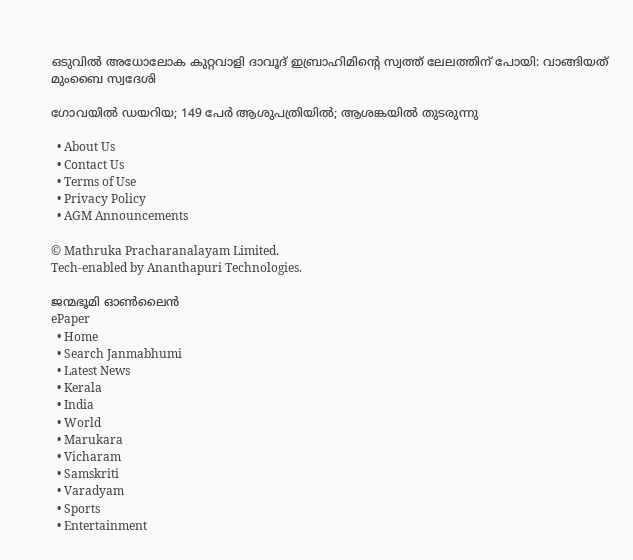ഒടുവിൽ അധോലോക കുറ്റവാളി ദാവൂദ് ഇബ്രാഹിമിന്റെ സ്വത്ത് ലേലത്തിന് പോയി: വാങ്ങിയത് മുംബൈ സ്വദേശി

ഗോവയിൽ ഡയറിയ; 149 പേർ ആശുപത്രിയിൽ; ആശങ്കയിൽ തുടരുന്നു

  • About Us
  • Contact Us
  • Terms of Use
  • Privacy Policy
  • AGM Announcements

© Mathruka Pracharanalayam Limited.
Tech-enabled by Ananthapuri Technologies.

ജന്മഭൂമി ഓണ്‍ലൈന്‍
ePaper
  • Home
  • Search Janmabhumi
  • Latest News
  • Kerala
  • India
  • World
  • Marukara
  • Vicharam
  • Samskriti
  • Varadyam
  • Sports
  • Entertainment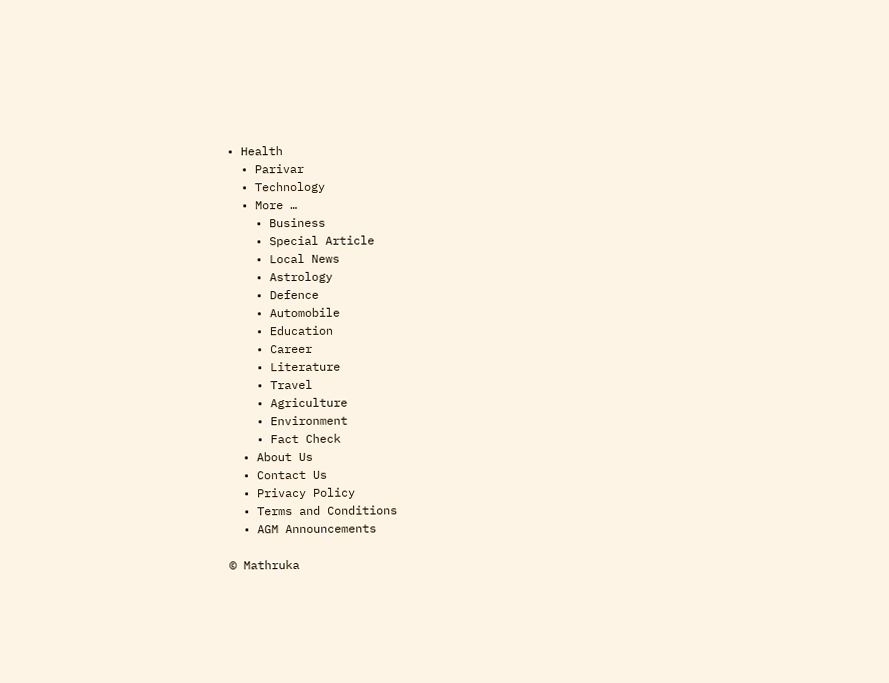• Health
  • Parivar
  • Technology
  • More …
    • Business
    • Special Article
    • Local News
    • Astrology
    • Defence
    • Automobile
    • Education
    • Career
    • Literature
    • Travel
    • Agriculture
    • Environment
    • Fact Check
  • About Us
  • Contact Us
  • Privacy Policy
  • Terms and Conditions
  • AGM Announcements

© Mathruka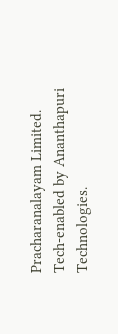Pracharanalayam Limited.
Tech-enabled by Ananthapuri Technologies.